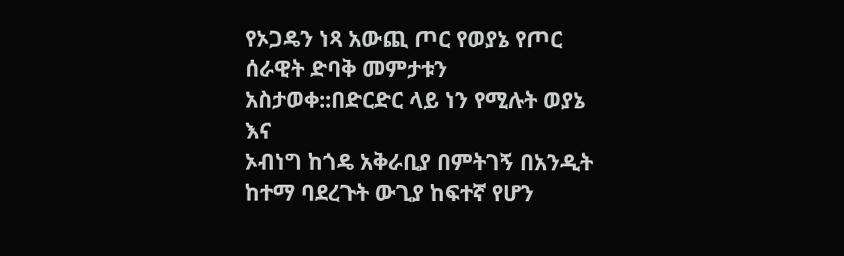የኦጋዴን ነጻ አውጪ ጦር የወያኔ የጦር ሰራዊት ድባቅ መምታቱን አስታወቀ::በድርድር ላይ ነን የሚሉት ወያኔ እና
ኦብነግ ከጎዴ አቅራቢያ በምትገኝ በአንዲት ከተማ ባደረጉት ውጊያ ከፍተኛ የሆን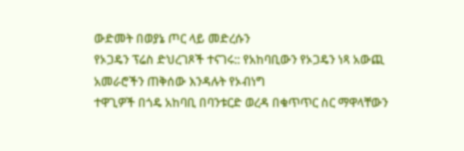ውድመት በወያኔ ጦር ላይ መድረሱን
የኦጋዴን ፕሬስ ድህረገጾች ተናገሩ:: የአከባቢውን የኦጋዴን ነጻ አውጪ አመራሮችን ጠቅሰው እንዳሉት የኦብነግ
ተዋጊዎች በጎዴ አከባቢ በባንቱርድ ወረዳ በቁጥጥር ስር ማዋላቸውን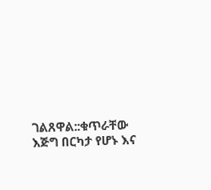ገልጸዋል::ቁጥራቸው እጅግ በርካታ የሆኑ እና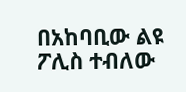በአከባቢው ልዩ ፖሊስ ተብለው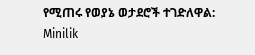የሚጠሩ የወያኔ ወታደሮች ተገድለዋል: Minilik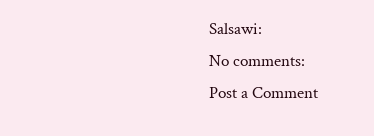Salsawi:
No comments:
Post a Comment